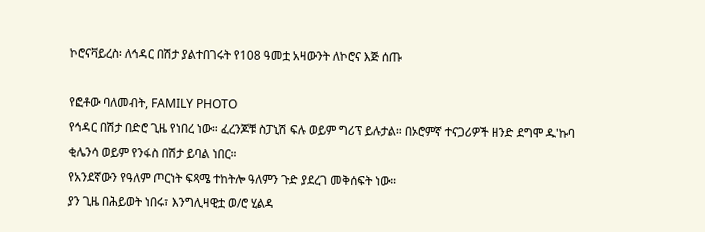ኮሮናቫይረስ፡ ለኅዳር በሽታ ያልተበገሩት የ108 ዓመቷ አዛውንት ለኮሮና እጅ ሰጡ

የፎቶው ባለመብት, FAMILY PHOTO
የኅዳር በሽታ በድሮ ጊዜ የነበረ ነው። ፈረንጆቹ ስፓኒሽ ፍሉ ወይም ግሪፕ ይሉታል። በኦሮምኛ ተናጋሪዎች ዘንድ ደግሞ ዱ'ኩባ ቂሌንሳ ወይም የንፋስ በሽታ ይባል ነበር።
የአንደኛውን የዓለም ጦርነት ፍጻሜ ተከትሎ ዓለምን ጉድ ያደረገ መቅሰፍት ነው።
ያን ጊዜ በሕይወት ነበሩ፣ እንግሊዛዊቷ ወ/ሮ ሂልዳ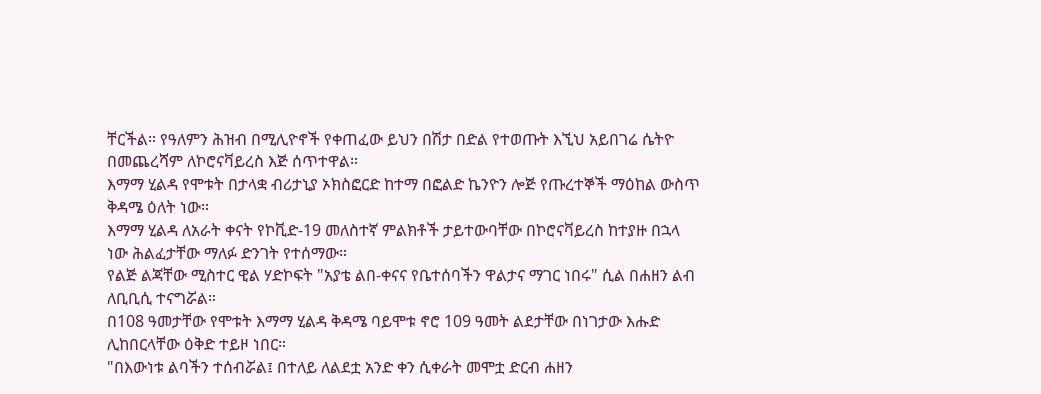ቸርችል። የዓለምን ሕዝብ በሚሊዮኖች የቀጠፈው ይህን በሽታ በድል የተወጡት እኚህ አይበገሬ ሴትዮ በመጨረሻም ለኮሮናቫይረስ እጅ ሰጥተዋል።
እማማ ሂልዳ የሞቱት በታላቋ ብሪታኒያ ኦክስፎርድ ከተማ በፎልድ ኬንዮን ሎጅ የጡረተኞች ማዕከል ውስጥ ቅዳሜ ዕለት ነው።
እማማ ሂልዳ ለአራት ቀናት የኮቪድ-19 መለስተኛ ምልክቶች ታይተውባቸው በኮሮናቫይረስ ከተያዙ በኋላ ነው ሕልፈታቸው ማለፉ ድንገት የተሰማው።
የልጅ ልጃቸው ሚስተር ዊል ሃድኮፍት "አያቴ ልበ-ቀናና የቤተሰባችን ዋልታና ማገር ነበሩ" ሲል በሐዘን ልብ ለቢቢሲ ተናግሯል።
በ108 ዓመታቸው የሞቱት እማማ ሂልዳ ቅዳሜ ባይሞቱ ኖሮ 109 ዓመት ልደታቸው በነገታው እሑድ ሊከበርላቸው ዕቅድ ተይዞ ነበር።
"በእውነቱ ልባችን ተሰብሯል፤ በተለይ ለልደቷ አንድ ቀን ሲቀራት መሞቷ ድርብ ሐዘን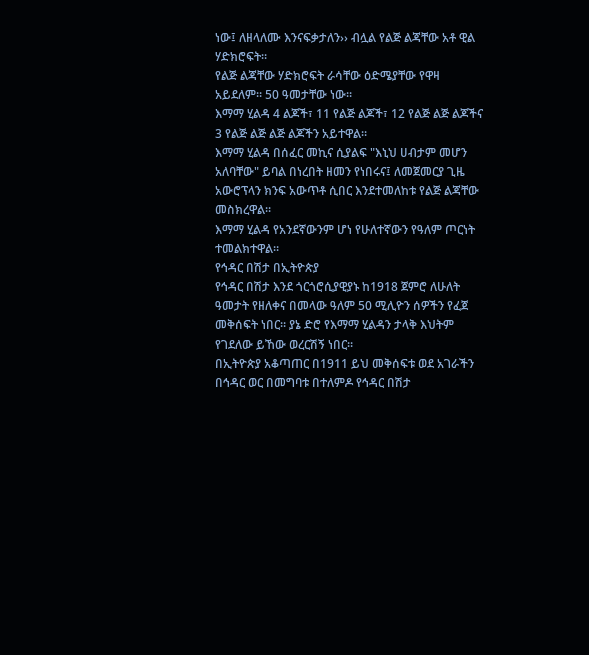ነው፤ ለዘላለሙ እንናፍቃታለን›› ብሏል የልጅ ልጃቸው አቶ ዊል ሃድክሮፍት።
የልጅ ልጃቸው ሃድክሮፍት ራሳቸው ዕድሜያቸው የዋዛ አይደለም። 50 ዓመታቸው ነው።
እማማ ሂልዳ 4 ልጆች፣ 11 የልጅ ልጆች፣ 12 የልጅ ልጅ ልጆችና 3 የልጅ ልጅ ልጅ ልጆችን አይተዋል።
እማማ ሂልዳ በሰፈር መኪና ሲያልፍ "እኒህ ሀብታም መሆን አለባቸው" ይባል በነረበት ዘመን የነበሩና፤ ለመጀመርያ ጊዜ አውሮፕላን ክንፍ አውጥቶ ሲበር እንደተመለከቱ የልጅ ልጃቸው መስክረዋል።
እማማ ሂልዳ የአንደኛውንም ሆነ የሁለተኛውን የዓለም ጦርነት ተመልክተዋል።
የኅዳር በሽታ በኢትዮጵያ
የኅዳር በሽታ እንደ ጎርጎሮሲያዊያኑ ከ1918 ጀምሮ ለሁለት ዓመታት የዘለቀና በመላው ዓለም 50 ሚሊዮን ሰዎችን የፈጀ መቅሰፍት ነበር። ያኔ ድሮ የእማማ ሂልዳን ታላቅ እህትም የገደለው ይኸው ወረርሽኝ ነበር።
በኢትዮጵያ አቆጣጠር በ1911 ይህ መቅሰፍቱ ወደ አገራችን በኅዳር ወር በመግባቱ በተለምዶ የኅዳር በሽታ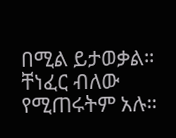በሚል ይታወቃል። ቸነፈር ብለው የሚጠሩትም አሉ።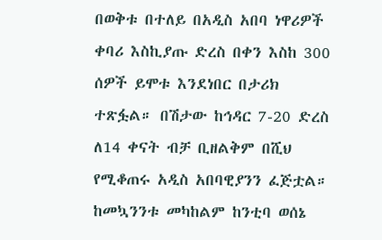በወቅቱ በተለይ በአዲስ አበባ ነዋሪዎች ቀባሪ እስኪያጡ ድረስ በቀን እስከ 300 ሰዎች ይሞቱ እንደነበር በታሪክ ተጽፏል። በሽታው ከኅዳር 7-20 ድረስ ለ14 ቀናት ብቻ ቢዘልቅም በሺህ የሚቆጠሩ አዲስ አበባዊያንን ፈጅቷል።
ከመኳንንቱ መካከልም ከንቲባ ወሰኔ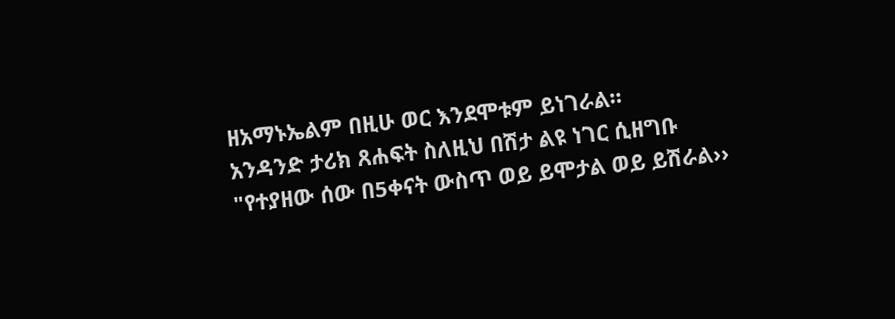ዘአማኑኤልም በዚሁ ወር እንደሞቱም ይነገራል።
አንዳንድ ታሪክ ጸሐፍት ስለዚህ በሽታ ልዩ ነገር ሲዘግቡ "የተያዘው ሰው በ5ቀናት ውስጥ ወይ ይሞታል ወይ ይሽራል››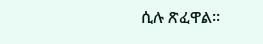ሲሉ ጽፈዋል።